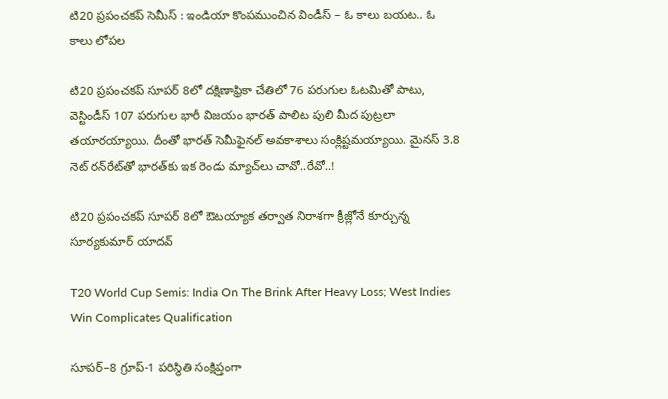టి20 ప్రపంచకప్ సెమీస్ : ఇండియా కొంపముంచిన విండీస్ – ఓ కాలు బయట.. ఓ కాలు లోపల

టి20 ప్రపంచకప్ సూపర్ 8లో దక్షిణాఫ్రికా చేతిలో 76 పరుగుల ఓటమితో పాటు, వెస్టిండీస్ 107 పరుగుల భారీ విజయం భారత్ పాలిట పులి మీద పుట్రలా తయారయ్యాయి. దీంతో భారత్ సెమీఫైనల్ అవకాశాలు సంక్లిష్టమయ్యాయి. మైనస్ 3.8 నెట్ రన్‌రేట్‌తో భారత్‌కు ఇక రెండు మ్యాచ్‌లు చావో..రేవో..!

టి20 ప్రపంచకప్ సూపర్ 8లో ఔటయ్యాక తర్వాత నిరాశగా క్రీజ్లోనే కూర్చున్న సూర్యకుమార్ యాదవ్

T20 World Cup Semis: India On The Brink After Heavy Loss; West Indies Win Complicates Qualification

సూపర్–8 గ్రూప్-1 పరిస్థితి సంక్షిప్తంగా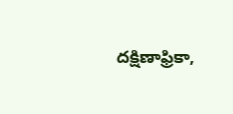దక్షిణాఫ్రికా,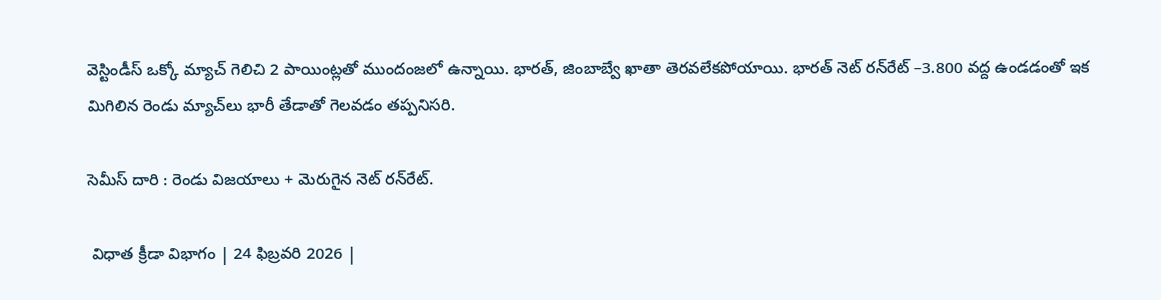వెస్టిండీస్ ఒక్కో మ్యాచ్ గెలిచి 2 పాయింట్లతో ముందంజలో ఉన్నాయి. భారత్, జింబాబ్వే ఖాతా తెరవలేకపోయాయి. భారత్ నెట్ రన్‌రేట్ –3.800 వద్ద ఉండడంతో ఇక మిగిలిన రెండు మ్యాచ్‌లు భారీ తేడాతో గెలవడం తప్పనిసరి.

సెమీస్ దారి : రెండు విజయాలు + మెరుగైన నెట్ రన్‌రేట్.

 విధాత క్రీడా విభాగం | 24 ఫిబ్రవరి 2026 |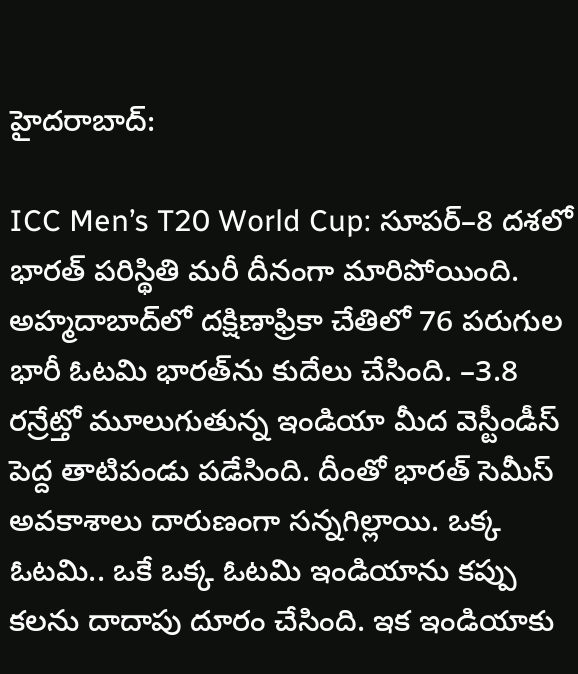హైదరాబాద్:

ICC Men’s T20 World Cup: సూపర్–8 దశలో భారత్ పరిస్థితి మరీ దీనంగా మారిపోయింది. అహ్మదాబాద్‌లో దక్షిణాఫ్రికా చేతిలో 76 పరుగుల భారీ ఓటమి భారత్‌ను కుదేలు చేసింది. –3.8 రన్రేట్తో మూలుగుతున్న ఇండియా మీద వెస్టీండీస్ పెద్ద తాటిపండు పడేసింది. దీంతో భారత్ సెమీస్ అవకాశాలు దారుణంగా సన్నగిల్లాయి. ఒక్క ఓటమి.. ఒకే ఒక్క ఓటమి ఇండియాను కప్పు కలను దాదాపు దూరం చేసింది. ఇక ఇండియాకు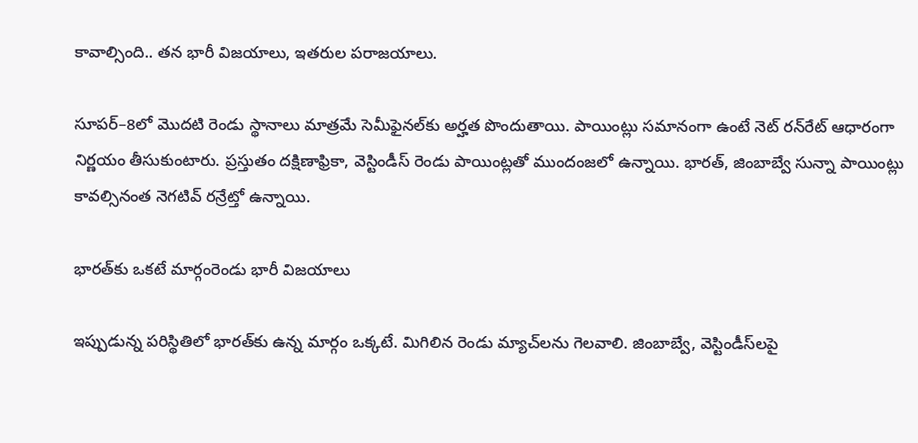కావాల్సింది.. తన భారీ విజయాలు, ఇతరుల పరాజయాలు.

సూపర్–8లో మొదటి రెండు స్థానాలు మాత్రమే సెమీఫైనల్‌కు అర్హత పొందుతాయి. పాయింట్లు సమానంగా ఉంటే నెట్ రన్‌రేట్ ఆధారంగా నిర్ణయం తీసుకుంటారు. ప్రస్తుతం దక్షిణాఫ్రికా, వెస్టిండీస్ రెండు పాయింట్లతో ముందంజలో ఉన్నాయి. భారత్, జింబాబ్వే సున్నా పాయింట్లు కావల్సినంత నెగటివ్ రన్రేట్తో ఉన్నాయి.

భారత్‌కు ఒకటే మార్గంరెండు భారీ విజయాలు

ఇప్పుడున్న పరిస్థితిలో భారత్‌కు ఉన్న మార్గం ఒక్కటే. మిగిలిన రెండు మ్యాచ్‌లను గెలవాలి. జింబాబ్వే, వెస్టిండీస్‌లపై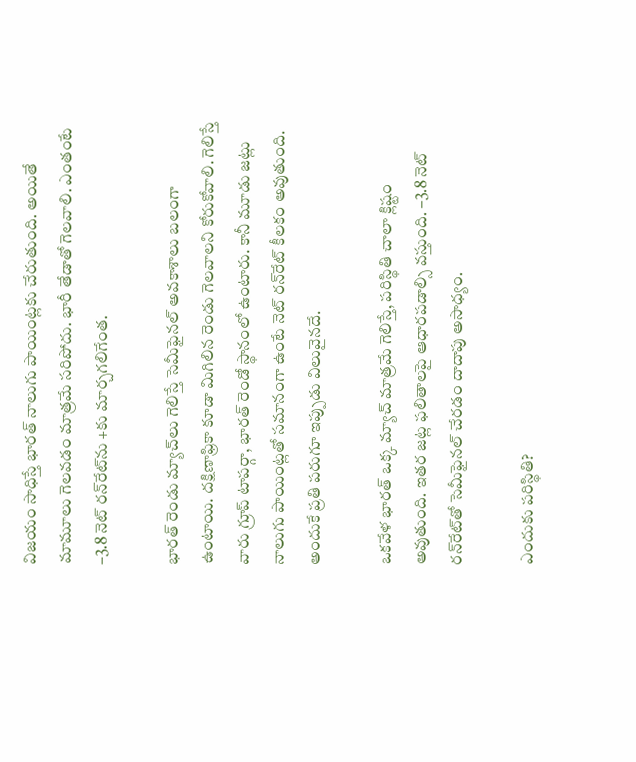విజయం సాధిస్తే భారత్ నాలుగు పాయింట్లకు చేరుతుంది. అయితే మామూలు గెలవడం మాత్రమే సరిపోదు. భారీ తేడాతో గెలవాలి. ఎంతంటే –3.8 నెట్ రన్‌రేట్‌ను +కు మార్చగలిగేంత.

భారత్ రెండు మ్యాచ్‌లు గెలిస్తే సెమీఫైనల్ అవకాశాలు బలంగా ఉంటాయి. దక్షిణాఫ్రికా కూడా మిగిలిన రెండు గెలవాలని కోరుకోవాలి. గెలిస్తే వారు గ్రూప్ టాపర్గా, భారత్ రెండో స్థానంలో ఉంటారు. కానీ మూడు జట్లు నాలుగు పాయింట్లతో సమానంగా ఉంటే నెట్ రన్‌రేట్ కీలకం అవుతుంది. అందుకే ప్రతి పరుగూ ఇప్పుడు విలువైనదే.

ఒకవేళ భారత్ ఒక్క మ్యాచ్ మాత్రమే గెలిస్తే, పరిస్థితి చాలా క్లిష్టం అవుతుంది. ఇతర జట్ల ఫలితాలపై ఆధారపడాల్సి వస్తుంది. –3.8 నెట్ రన్‌రేట్‌తో సెమీఫైనల్ చేరడం దాదాపు అసాధ్యం.

ఎందుకు పరిస్థితి?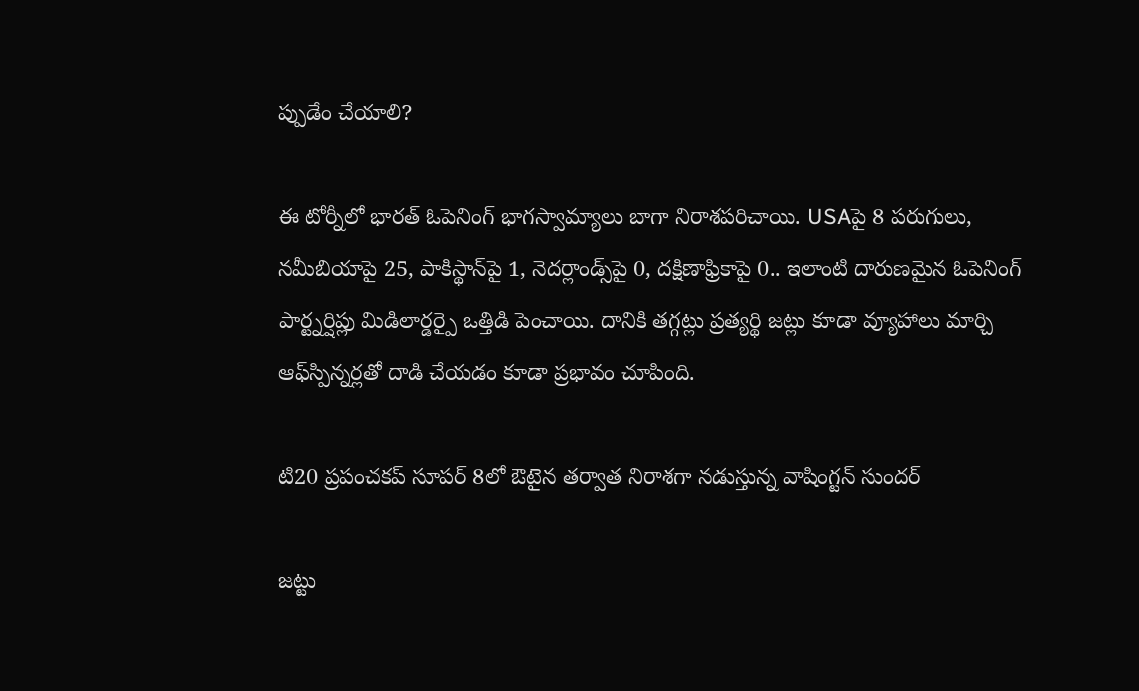ప్పుడేం చేయాలి?

ఈ టోర్నీలో భారత్ ఓపెనింగ్ భాగస్వామ్యాలు బాగా నిరాశపరిచాయి. USAపై 8 పరుగులు, నమీబియాపై 25, పాకిస్థాన్‌పై 1, నెదర్లాండ్స్‌పై 0, దక్షిణాఫ్రికాపై 0.. ఇలాంటి దారుణమైన ఓపెనింగ్ పార్ట్నర్షిప్లు మిడిలార్డర్పై ఒత్తిడి పెంచాయి. దానికి తగ్గట్లు ప్రత్యర్థి జట్లు కూడా వ్యూహాలు మార్చి ఆఫ్‌స్పిన్నర్లతో దాడి చేయడం కూడా ప్రభావం చూపింది.

టి20 ప్రపంచకప్ సూపర్ 8లో ఔటైన తర్వాత నిరాశగా నడుస్తున్న వాషింగ్టన్ సుందర్

జట్టు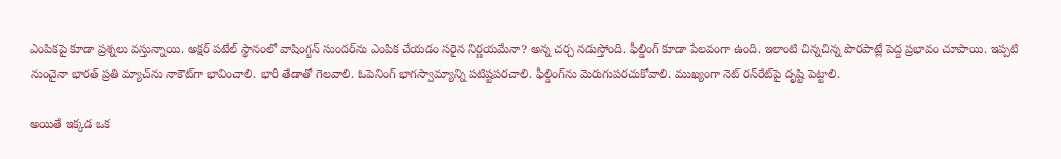ఎంపికపై కూడా ప్రశ్నలు వస్తున్నాయి. అక్షర్ పటేల్ స్థానంలో వాషింగ్టన్ సుందర్‌ను ఎంపిక చేయడం సరైన నిర్ణయమేనా? అన్న చర్చ నడుస్తోంది. ఫీల్డింగ్ కూడా పేలవంగా ఉంది. ఇలాంటి చిన్నచిన్న పొరపాట్లే పెద్ద ప్రభావం చూపాయి. ఇప్పటి నుంచైనా భారత్ ప్రతి మ్యాచ్‌ను నాకౌట్‌గా భావించాలి. భారీ తేడాతో గెలవాలి. ఓపెనింగ్ భాగస్వామ్యాన్ని పటిష్టపరచాలి. ఫీల్డింగ్‌ను మెరుగుపరచుకోవాలి. ముఖ్యంగా నెట్ రన్‌రేట్‌పై దృష్టి పెట్టాలి.

అయితే ఇక్కడ ఒక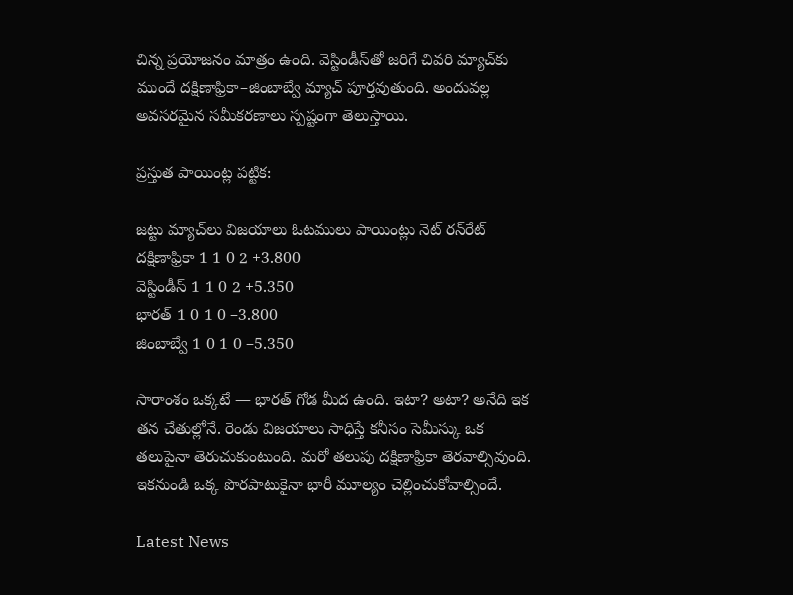చిన్న ప్రయోజనం మాత్రం ఉంది. వెస్టిండీస్‌తో జరిగే చివరి మ్యాచ్‌కు ముందే దక్షిణాఫ్రికా–జింబాబ్వే మ్యాచ్ పూర్తవుతుంది. అందువల్ల అవసరమైన సమీకరణాలు స్పష్టంగా తెలుస్తాయి.

ప్రస్తుత పాయింట్ల పట్టిక:

జట్టు మ్యాచ్‌లు విజయాలు ఓటములు పాయింట్లు నెట్ రన్‌రేట్
దక్షిణాఫ్రికా 1 1 0 2 +3.800
వెస్టిండీస్ 1 1 0 2 +5.350
భారత్ 1 0 1 0 –3.800
జింబాబ్వే 1 0 1 0 –5.350

సారాంశం ఒక్కటే — భారత్ గోడ మీద ఉంది. ఇటా? అటా? అనేది ఇక తన చేతుల్లోనే. రెండు విజయాలు సాధిస్తే కనీసం సెమీస్కు ఒక తలుపైనా తెరుచుకుంటుంది. మరో తలుపు దక్షిణాఫ్రికా తెరవాల్సివుంది. ఇకనుండి ఒక్క పొరపాటుకైనా భారీ మూల్యం చెల్లించుకోవాల్సిందే.

Latest News